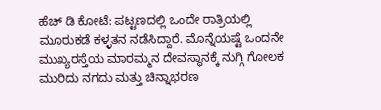ಹೆಚ್ ಡಿ ಕೋಟೆ: ಪಟ್ಟಣದಲ್ಲಿ ಒಂದೇ ರಾತ್ರಿಯಲ್ಲಿ ಮೂರುಕಡೆ ಕಳ್ಳತನ ನಡೆಸಿದ್ದಾರೆ. ಮೊನ್ನೆಯಷ್ಟೆ ಒಂದನೇ ಮುಖ್ಯರಸ್ತೆಯ ಮಾರಮ್ಮನ ದೇವಸ್ಥಾನಕ್ಕೆ ನುಗ್ಗಿ ಗೋಲಕ ಮುರಿದು ನಗದು ಮತ್ತು ಚಿನ್ನಾಭರಣ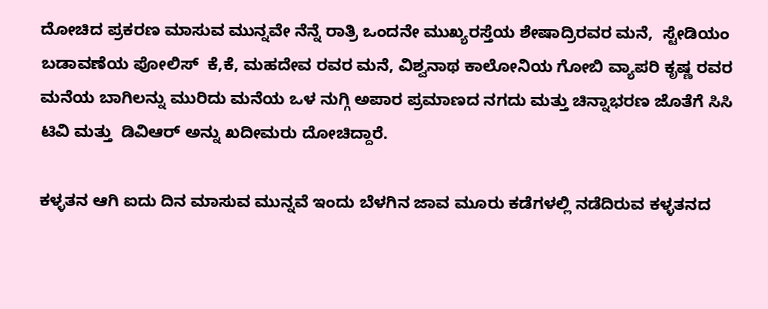ದೋಚಿದ ಪ್ರಕರಣ ಮಾಸುವ ಮುನ್ನವೇ ನೆನ್ನೆ ರಾತ್ರಿ ಒಂದನೇ ಮುಖ್ಯರಸ್ತೆಯ ಶೇಷಾದ್ರಿರವರ ಮನೆ,  ಸ್ಟೇಡಿಯಂ ಬಡಾವಣೆಯ ಪೋಲಿಸ್  ಕೆ,ಕೆ, ಮಹದೇವ ರವರ ಮನೆ, ವಿಶ್ವನಾಥ ಕಾಲೋನಿಯ ಗೋಬಿ ವ್ಯಾಪರಿ ಕೃಷ್ಣ ರವರ ಮನೆಯ ಬಾಗಿಲನ್ನು ಮುರಿದು ಮನೆಯ ಒಳ ನುಗ್ಗಿ ಅಪಾರ ಪ್ರಮಾಣದ ನಗದು ಮತ್ತು ಚಿನ್ನಾಭರಣ ಜೊತೆಗೆ ಸಿಸಿ ಟಿವಿ ಮತ್ತು  ಡಿವಿಆರ್ ಅನ್ನು ಖದೀಮರು ದೋಚಿದ್ದಾರೆ.

ಕಳ್ಳತನ ಆಗಿ ಐದು ದಿನ ಮಾಸುವ ಮುನ್ನವೆ ಇಂದು ಬೆಳಗಿನ ಜಾವ ಮೂರು ಕಡೆಗಳಲ್ಲಿ ನಡೆದಿರುವ ಕಳ್ಳತನದ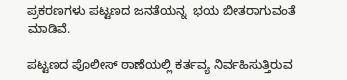ಪ್ರಕರಣಗಳು ಪಟ್ಟಣದ ಜನತೆಯನ್ನ  ಭಯ ಬೀತರಾಗುವಂತೆ ಮಾಡಿವೆ.

ಪಟ್ಟಣದ ಪೊಲೀಸ್ ಠಾಣೆಯಲ್ಲಿ ಕರ್ತವ್ಯ ನಿರ್ವಹಿಸುತ್ತಿರುವ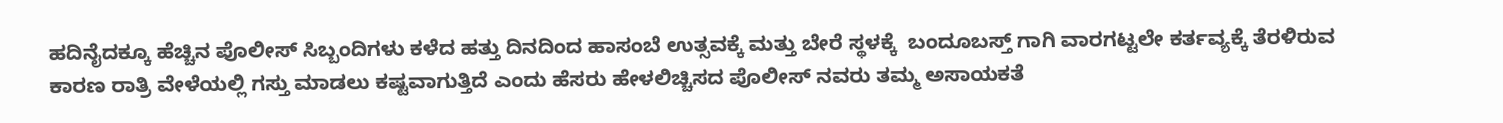ಹದಿನೈದಕ್ಕೂ ಹೆಚ್ಚಿನ ಪೊಲೀಸ್ ಸಿಬ್ಬಂದಿಗಳು ಕಳೆದ ಹತ್ತು ದಿನದಿಂದ ಹಾಸಂಬೆ ಉತ್ಸವಕ್ಕೆ ಮತ್ತು ಬೇರೆ ಸ್ಥಳಕ್ಕೆ  ಬಂದೂಬಸ್ತ್ ಗಾಗಿ ವಾರಗಟ್ಟಲೇ ಕರ್ತವ್ಯಕ್ಕೆ ತೆರಳಿರುವ ಕಾರಣ ರಾತ್ರಿ ವೇಳೆಯಲ್ಲಿ ಗಸ್ತು ಮಾಡಲು ಕಷ್ಟವಾಗುತ್ತಿದೆ ಎಂದು ಹೆಸರು ಹೇಳಲಿಚ್ಚಿಸದ ಪೊಲೀಸ್ ನವರು ತಮ್ಮ ಅಸಾಯಕತೆ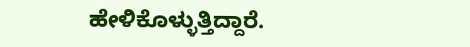ಹೇಳಿಕೊಳ್ಳುತ್ತಿದ್ದಾರೆ.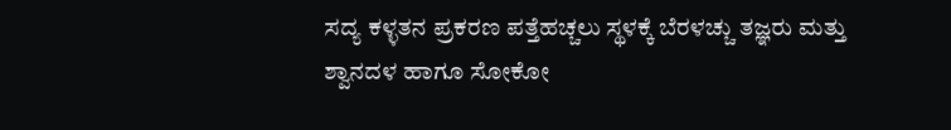ಸದ್ಯ ಕಳ್ಳತನ ಪ್ರಕರಣ ಪತ್ತೆಹಚ್ಚಲು ಸ್ಥಳಕ್ಕೆ ಬೆರಳಚ್ಚು ತಜ್ಞರು ಮತ್ತು ಶ್ವಾನದಳ ಹಾಗೂ ಸೋಕೋ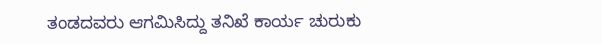ತಂಡದವರು ಆಗಮಿಸಿದ್ದು ತನಿಖೆ ಕಾರ್ಯ ಚುರುಕು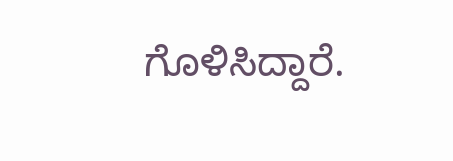ಗೊಳಿಸಿದ್ದಾರೆ.